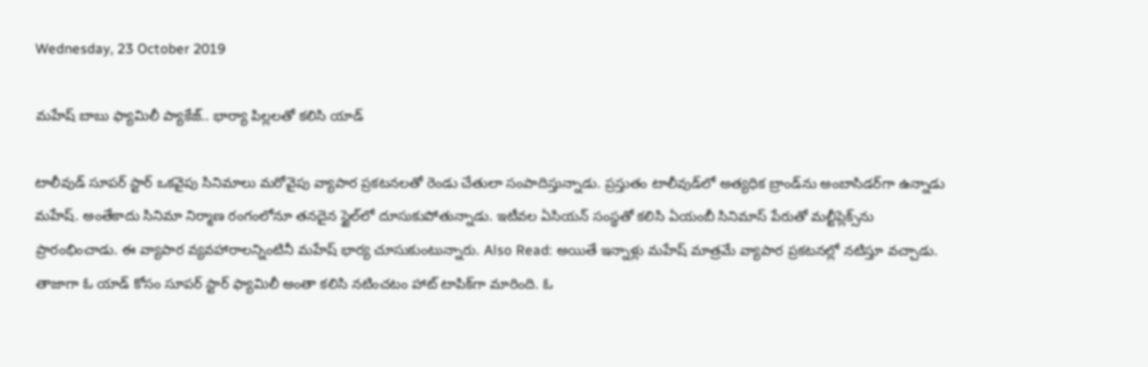Wednesday, 23 October 2019

మహేష్ బాబు ఫ్యామిలీ ప్యాకేజ్‌.. భార్యా పిల్లలతో కలిసి యాడ్‌

టాలీవుడ్ సూపర్‌ స్టార్‌ ఒకవైపు సినిమాలు మరోవైపు వ్యాపార ప్రకటనలతో రెండు చేతులా సంపాదిస్తున్నాడు. ప్రస్తుతం టాలీవుడ్‌లో అత్యధిక బ్రాండ్‌ను అంబాసిడర్‌గా ఉన్నాడు మహేష్. అంతేకాదు సినిమా నిర్మాణ రంగంలోనూ తనదైన స్టైల్‌లో దూసుకుపోతున్నాడు. ఇటీవల ఏసియన్‌ సంస్థతో కలిసి ఏయంబీ సినిమాస్ పేరుతో మల్టీప్లెక్స్‌ను ప్రారంభించాడు. ఈ వ్యాపార వ్యవహారాలన్నింటినీ మహేష్ భార్య చూసుకుంటున్నారు. Also Read: అయితే ఇన్నాళ్లు మహేష్ మాత్రమే వ్యాపార ప్రకటనల్లో నటిస్తూ వచ్చాడు. తాజాగా ఓ యాడ్‌ కోసం సూపర్‌ స్టార్ ఫ్యామిలీ అంతా కలిసి నటించటం హాట్‌ టాపిక్‌గా మారింది. ఓ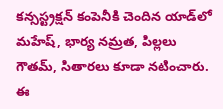కన్సస్ట్రక్షన్‌ కంపెనీకి చెందిన యాడ్‌లో మహేష్, భార్య నమ్రత, పిల్లలు గౌతమ్‌, సితారలు కూడా నటించారు. ఈ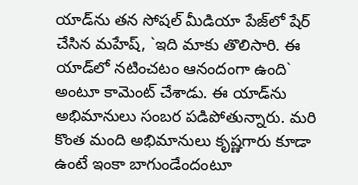యాడ్‌ను తన సోషల్ మీడియా పేజ్‌లో షేర్‌ చేసిన మహేష్‌, `ఇది మాకు తొలిసారి. ఈ యాడ్‌లో నటించటం ఆనందంగా ఉంది` అంటూ కామెంట్‌ చేశాడు. ఈ యాడ్‌ను అభిమానులు సంబర పడిపోతున్నారు. మరి కొంత మంది అభిమానులు కృష్ణగారు కూడా ఉంటే ఇంకా బాగుండేందంటూ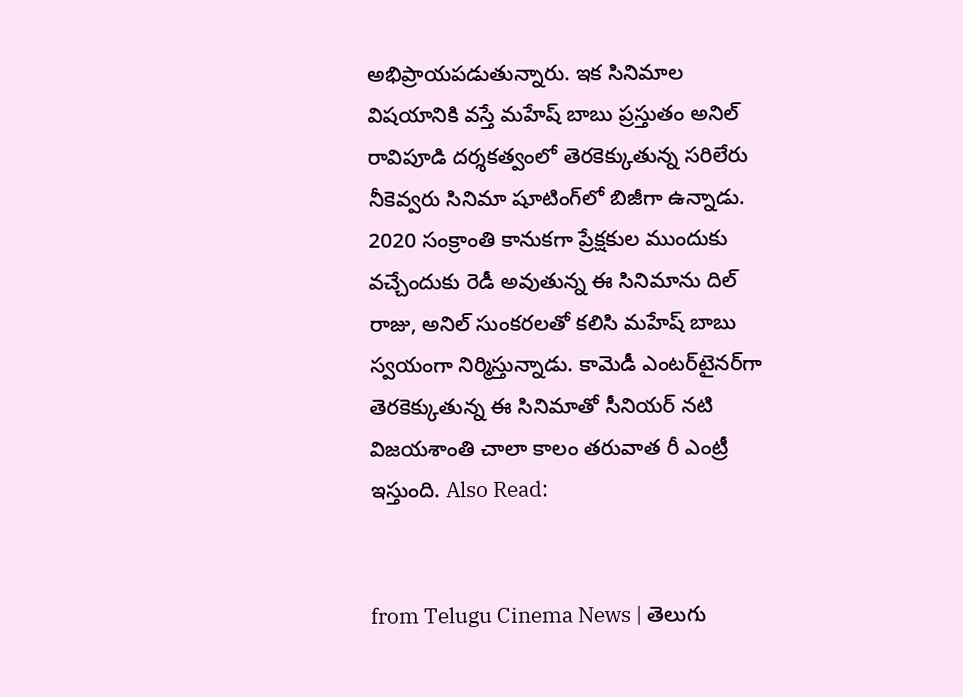అభిప్రాయపడుతున్నారు. ఇక సినిమాల విషయానికి వస్తే మహేష్ బాబు ప్రస్తుతం అనిల్ రావిపూడి దర్శకత్వంలో తెరకెక్కుతున్న సరిలేరు నీకెవ్వరు సినిమా షూటింగ్‌లో బిజీగా ఉన్నాడు. 2020 సంక్రాంతి కానుకగా ప్రేక్షకుల ముందుకు వచ్చేందుకు రెడీ అవుతున్న ఈ సినిమాను దిల్‌ రాజు, అనిల్‌ సుంకరలతో కలిసి మహేష్ బాబు స్వయంగా నిర్మిస్తున్నాడు. కామెడీ ఎంటర్‌టైనర్‌గా తెరకెక్కుతున్న ఈ సినిమాతో సీనియర్‌ నటి విజయశాంతి చాలా కాలం తరువాత రీ ఎంట్రీ ఇస్తుంది. Also Read:


from Telugu Cinema News | తెలుగు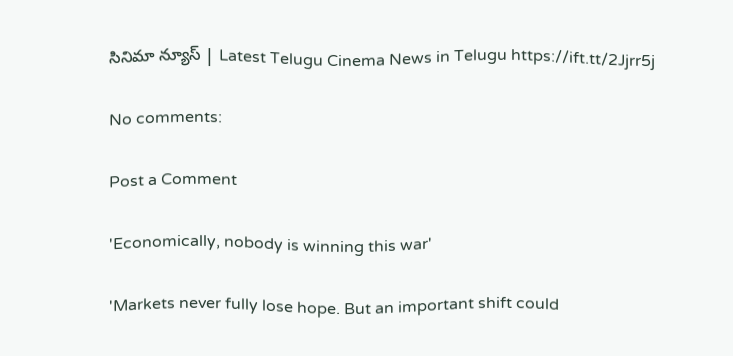సినిమా న్యూస్ | Latest Telugu Cinema News in Telugu https://ift.tt/2Jjrr5j

No comments:

Post a Comment

'Economically, nobody is winning this war'

'Markets never fully lose hope. But an important shift could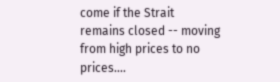come if the Strait remains closed -- moving from high prices to no prices....